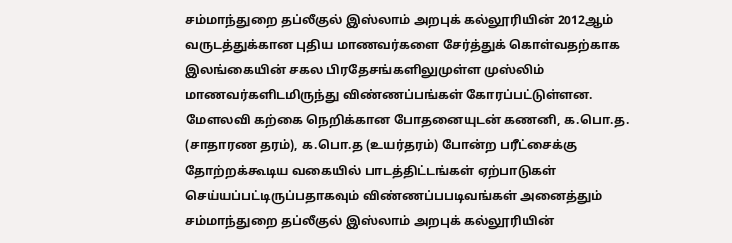சம்மாந்துறை தப்லீகுல் இஸ்லாம் அறபுக் கல்லூரியின் 2012ஆம் வருடத்துக்கான புதிய மாணவர்களை சேர்த்துக் கொள்வதற்காக இலங்கையின் சகல பிரதேசங்களிலுமுள்ள முஸ்லிம் மாணவர்களிடமிருந்து விண்ணப்பங்கள் கோரப்பட்டுள்ளன.
மேளலவி கற்கை நெறிக்கான போதனையுடன் கணனி, க.பொ.த. (சாதாரண தரம்), க.பொ.த (உயர்தரம்) போன்ற பரீட்சைக்கு தோற்றக்கூடிய வகையில் பாடத்திட்டங்கள் ஏற்பாடுகள் செய்யப்பட்டிருப்பதாகவும் விண்ணப்பபடிவங்கள் அனைத்தும் சம்மாந்துறை தப்லீகுல் இஸ்லாம் அறபுக் கல்லூரியின்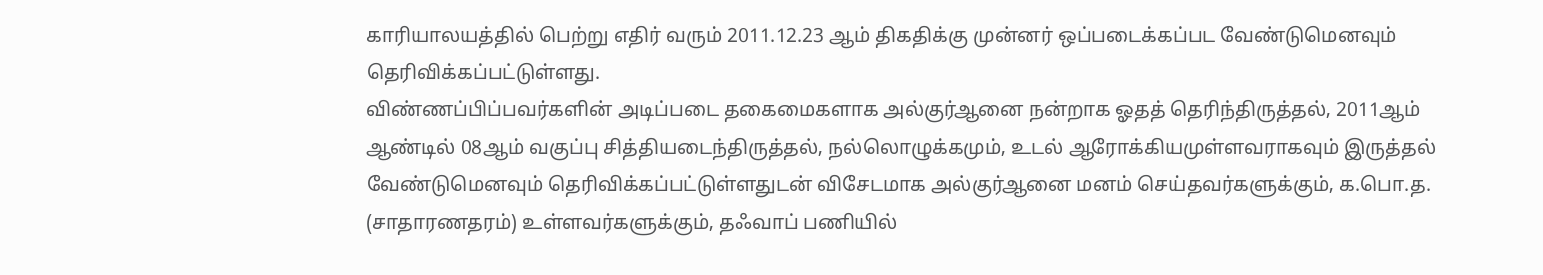காரியாலயத்தில் பெற்று எதிர் வரும் 2011.12.23 ஆம் திகதிக்கு முன்னர் ஒப்படைக்கப்பட வேண்டுமெனவும் தெரிவிக்கப்பட்டுள்ளது.
விண்ணப்பிப்பவர்களின் அடிப்படை தகைமைகளாக அல்குர்ஆனை நன்றாக ஓதத் தெரிந்திருத்தல், 2011ஆம் ஆண்டில் 08ஆம் வகுப்பு சித்தியடைந்திருத்தல், நல்லொழுக்கமும், உடல் ஆரோக்கியமுள்ளவராகவும் இருத்தல் வேண்டுமெனவும் தெரிவிக்கப்பட்டுள்ளதுடன் விசேடமாக அல்குர்ஆனை மனம் செய்தவர்களுக்கும், க.பொ.த. (சாதாரணதரம்) உள்ளவர்களுக்கும், தஃவாப் பணியில்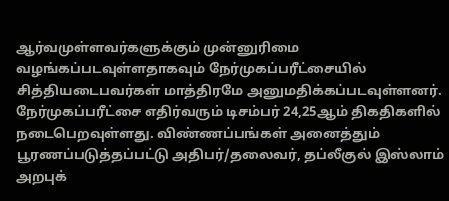ஆர்வமுள்ளவர்களுக்கும் முன்னுரிமை வழங்கப்படவுள்ளதாகவும் நேர்முகப்பரீட்சையில் சித்தியடைபவர்கள் மாத்திரமே அனுமதிக்கப்படவுள்ளனர்.
நேர்முகப்பரீட்சை எதிர்வரும் டிசம்பர் 24,25ஆம் திகதிகளில் நடைபெறவுள்ளது. விண்ணப்பங்கள் அனைத்தும் பூரணப்படுத்தப்பட்டு அதிபர்/தலைவர், தப்லீகுல் இஸ்லாம் அறபுக்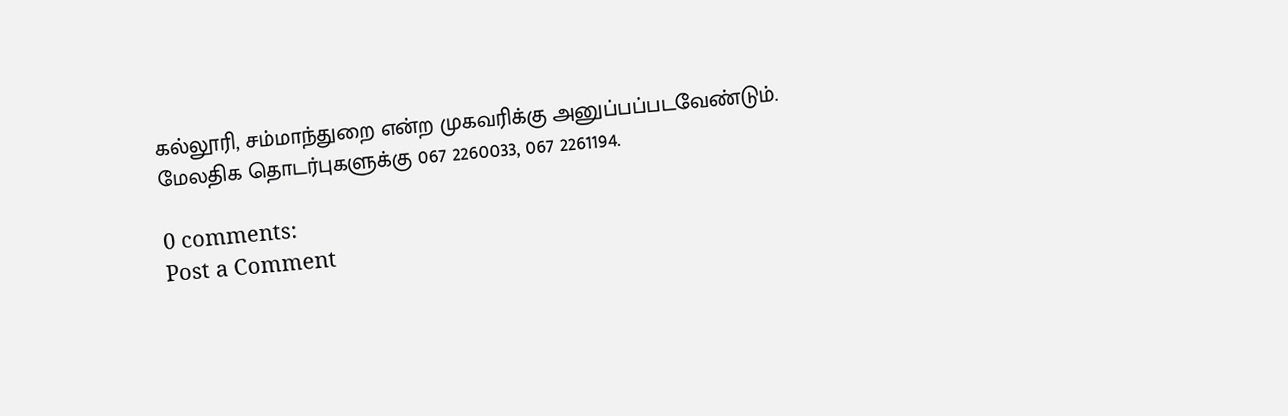கல்லூரி, சம்மாந்துறை என்ற முகவரிக்கு அனுப்பப்படவேண்டும். மேலதிக தொடர்புகளுக்கு 067 2260033, 067 2261194.

0 comments:
Post a Comment